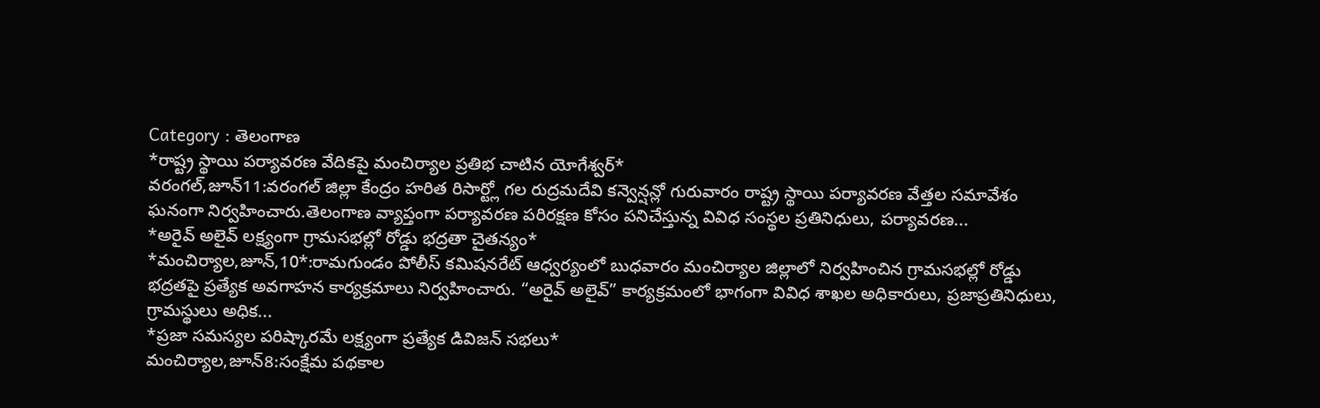Category : తెలంగాణ
*రాష్ట్ర స్థాయి పర్యావరణ వేదికపై మంచిర్యాల ప్రతిభ చాటిన యోగేశ్వర్*
వరంగల్,జూన్11:వరంగల్ జిల్లా కేంద్రం హరిత రిసార్ట్లో గల రుద్రమదేవి కన్వెన్షన్లో గురువారం రాష్ట్ర స్థాయి పర్యావరణ వేత్తల సమావేశం ఘనంగా నిర్వహించారు.తెలంగాణ వ్యాప్తంగా పర్యావరణ పరిరక్షణ కోసం పనిచేస్తున్న వివిధ సంస్థల ప్రతినిధులు, పర్యావరణ...
*అరైవ్ అలైవ్ లక్ష్యంగా గ్రామసభల్లో రోడ్డు భద్రతా చైతన్యం*
*మంచిర్యాల,జూన్,10*:రామగుండం పోలీస్ కమిషనరేట్ ఆధ్వర్యంలో బుధవారం మంచిర్యాల జిల్లాలో నిర్వహించిన గ్రామసభల్లో రోడ్డు భద్రతపై ప్రత్యేక అవగాహన కార్యక్రమాలు నిర్వహించారు. “అరైవ్ అలైవ్” కార్యక్రమంలో భాగంగా వివిధ శాఖల అధికారులు, ప్రజాప్రతినిధులు, గ్రామస్థులు అధిక...
*ప్రజా సమస్యల పరిష్కారమే లక్ష్యంగా ప్రత్యేక డివిజన్ సభలు*
మంచిర్యాల,జూన్8:సంక్షేమ పథకాల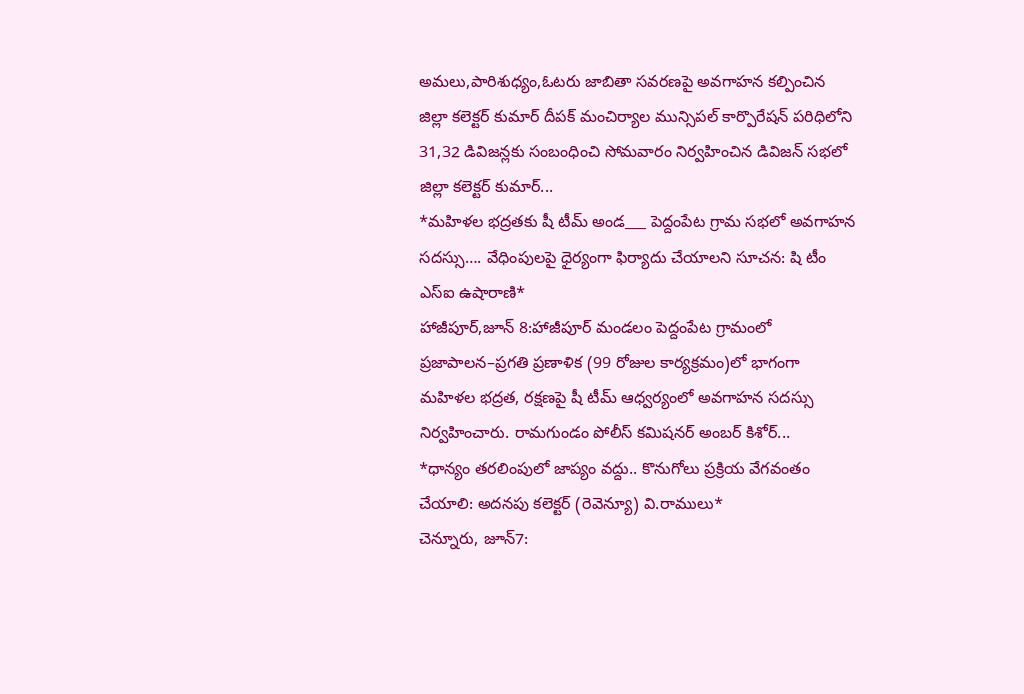అమలు,పారిశుధ్యం,ఓటరు జాబితా సవరణపై అవగాహన కల్పించిన జిల్లా కలెక్టర్ కుమార్ దీపక్ మంచిర్యాల మున్సిపల్ కార్పొరేషన్ పరిధిలోని 31,32 డివిజన్లకు సంబంధించి సోమవారం నిర్వహించిన డివిజన్ సభలో జిల్లా కలెక్టర్ కుమార్...
*మహిళల భద్రతకు షీ టీమ్ అండ___ పెద్దంపేట గ్రామ సభలో అవగాహన సదస్సు…. వేధింపులపై ధైర్యంగా ఫిర్యాదు చేయాలని సూచన: షి టీం ఎస్ఐ ఉషారాణి*
హాజీపూర్,జూన్ 8:హాజీపూర్ మండలం పెద్దంపేట గ్రామంలో ప్రజాపాలన–ప్రగతి ప్రణాళిక (99 రోజుల కార్యక్రమం)లో భాగంగా మహిళల భద్రత, రక్షణపై షీ టీమ్ ఆధ్వర్యంలో అవగాహన సదస్సు నిర్వహించారు. రామగుండం పోలీస్ కమిషనర్ అంబర్ కిశోర్...
*ధాన్యం తరలింపులో జాప్యం వద్దు.. కొనుగోలు ప్రక్రియ వేగవంతం చేయాలి: అదనపు కలెక్టర్ (రెవెన్యూ) వి.రాములు*
చెన్నూరు, జూన్7: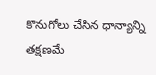కొనుగోలు చేసిన ధాన్యాన్ని తక్షణమే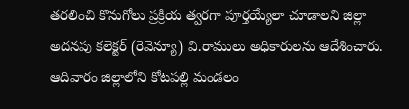తరలించి కొనుగోలు ప్రక్రియ త్వరగా పూర్తయ్యేలా చూడాలని జిల్లా అదనపు కలెక్టర్ (రెవెన్యూ) వి.రాములు అధికారులను ఆదేశించారు. ఆదివారం జిల్లాలోని కోటపల్లి మండలం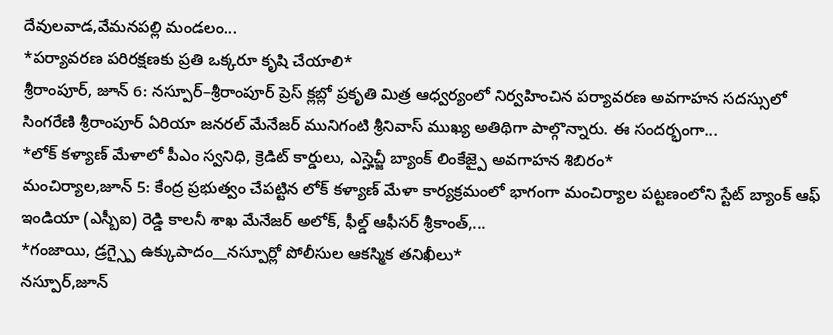దేవులవాడ,వేమనపల్లి మండలం...
*పర్యావరణ పరిరక్షణకు ప్రతి ఒక్కరూ కృషి చేయాలి*
శ్రీరాంపూర్, జూన్ 6: నస్పూర్–శ్రీరాంపూర్ ప్రెస్ క్లబ్లో ప్రకృతి మిత్ర ఆధ్వర్యంలో నిర్వహించిన పర్యావరణ అవగాహన సదస్సులో సింగరేణి శ్రీరాంపూర్ ఏరియా జనరల్ మేనేజర్ మునిగంటి శ్రీనివాస్ ముఖ్య అతిథిగా పాల్గొన్నారు. ఈ సందర్భంగా...
*లోక్ కళ్యాణ్ మేళాలో పీఎం స్వనిధి, క్రెడిట్ కార్డులు, ఎస్హెచ్జీ బ్యాంక్ లింకేజ్పై అవగాహన శిబిరం*
మంచిర్యాల,జూన్ 5: కేంద్ర ప్రభుత్వం చేపట్టిన లోక్ కళ్యాణ్ మేళా కార్యక్రమంలో భాగంగా మంచిర్యాల పట్టణంలోని స్టేట్ బ్యాంక్ ఆఫ్ ఇండియా (ఎస్బీఐ) రెడ్డి కాలనీ శాఖ మేనేజర్ అలోక్, ఫీల్డ్ ఆఫీసర్ శ్రీకాంత్,...
*గంజాయి, డ్రగ్స్పై ఉక్కుపాదం__నస్పూర్లో పోలీసుల ఆకస్మిక తనిఖీలు*
నస్పూర్,జూన్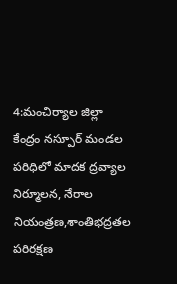4:మంచిర్యాల జిల్లా కేంద్రం నస్పూర్ మండల పరిధిలో మాదక ద్రవ్యాల నిర్మూలన, నేరాల నియంత్రణ,శాంతిభద్రతల పరిరక్షణ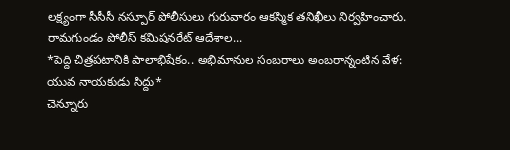లక్ష్యంగా సీసీసీ నస్పూర్ పోలీసులు గురువారం ఆకస్మిక తనిఖీలు నిర్వహించారు. రామగుండం పోలీస్ కమిషనరేట్ ఆదేశాల...
*పెద్ది చిత్రపటానికి పాలాభిషేకం.. అభిమానుల సంబరాలు అంబరాన్నంటిన వేళ: యువ నాయకుడు సిద్దు*
చెన్నూరు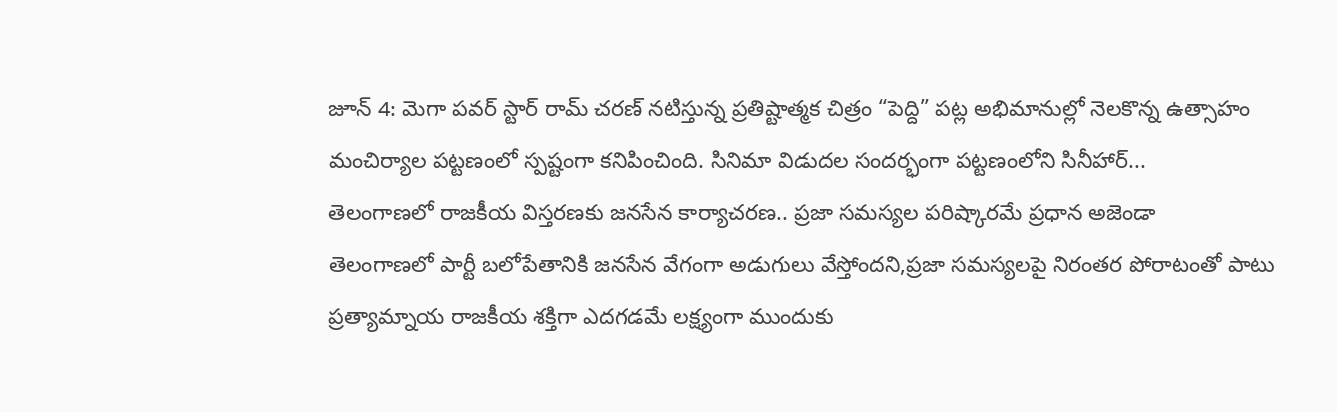జూన్ 4: మెగా పవర్ స్టార్ రామ్ చరణ్ నటిస్తున్న ప్రతిష్టాత్మక చిత్రం “పెద్ది” పట్ల అభిమానుల్లో నెలకొన్న ఉత్సాహం మంచిర్యాల పట్టణంలో స్పష్టంగా కనిపించింది. సినిమా విడుదల సందర్భంగా పట్టణంలోని సినీహార్...
తెలంగాణలో రాజకీయ విస్తరణకు జనసేన కార్యాచరణ.. ప్రజా సమస్యల పరిష్కారమే ప్రధాన అజెండా
తెలంగాణలో పార్టీ బలోపేతానికి జనసేన వేగంగా అడుగులు వేస్తోందని,ప్రజా సమస్యలపై నిరంతర పోరాటంతో పాటు ప్రత్యామ్నాయ రాజకీయ శక్తిగా ఎదగడమే లక్ష్యంగా ముందుకు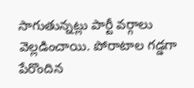సాగుతున్నట్లు పార్టీ వర్గాలు వెల్లడించాయి. పోరాటాల గడ్డగా పేరొందిన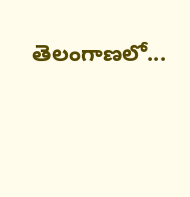తెలంగాణలో...